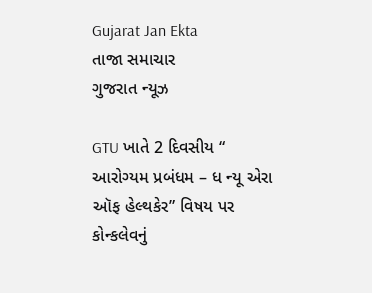Gujarat Jan Ekta
તાજા સમાચાર
ગુજરાત ન્યૂઝ

GTU ખાતે 2 દિવસીય “ આરોગ્યમ પ્રબંધમ – ધ ન્યૂ એરા ઑફ હેલ્થકેર” વિષય પર કોન્કલેવનું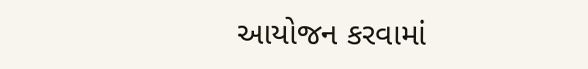આયોજન કરવામાં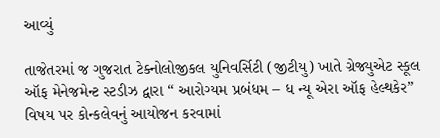આવ્યું

તાજેતરમાં જ ગુજરાત ટેક્નોલોજીકલ યુનિવર્સિટી (જીટીયુ) ખાતે ગ્રેજ્યુએટ સ્કૂલ ઑફ મેનેજમેન્ટ સ્ટડીઝ દ્વારા “ આરોગ્યમ પ્રબંધમ – ધ ન્યૂ એરા ઑફ હેલ્થકેર” વિષય પર કોન્કલેવનું આયોજન કરવામાં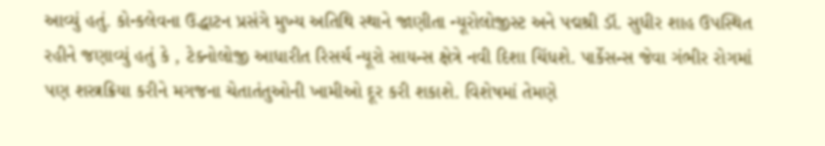આવ્યું હતું. કોન્કલેવના ઉદ્ધાટન પ્રસંગે મુખ્ય અતિથિ સ્થાને જાણીતા ન્યૂરોલોજીસ્ટ અને પદ્મશ્રી ડૉ. સુધીર શાહ ઉપસ્થિત રહીને જણાવ્યું હતું કે , ટેક્નોલોજી આધારીત રિસર્ચ ન્યૂરો સાયન્સ ક્ષેત્રે નવી દિશા ચિંધશે. પાર્કેસન્સ જેવા ગંભીર રોગમાં પણ શસ્ત્રક્રિયા કરીને મગજના ચેતાતંતુઓની ખામીઓ દૂર કરી શકાશે. વિશેષમાં તેમણે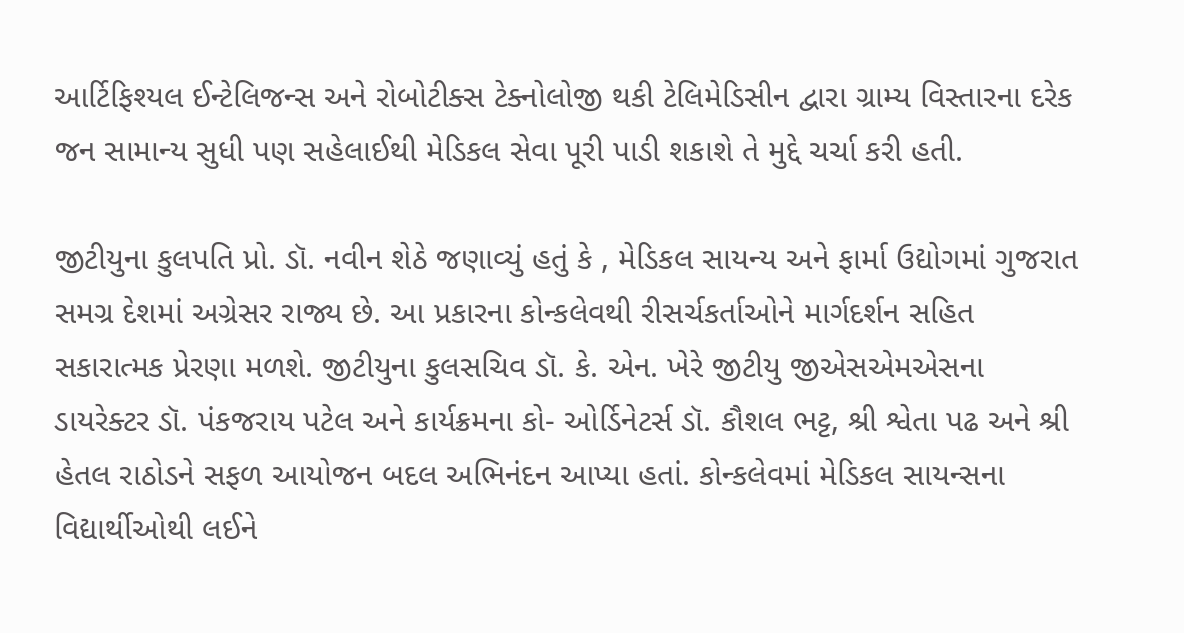આર્ટિફિશ્યલ ઈન્ટેલિજન્સ અને રોબોટીક્સ ટેક્નોલોજી થકી ટેલિમેડિસીન દ્વારા ગ્રામ્ય વિસ્તારના દરેક જન સામાન્ય સુધી પણ સહેલાઈથી મેડિકલ સેવા પૂરી પાડી શકાશે તે મુદ્દે ચર્ચા કરી હતી.

જીટીયુના કુલપતિ પ્રો. ડૉ. નવીન શેઠે જણાવ્યું હતું કે , મેડિકલ સાયન્ય અને ફાર્મા ઉદ્યોગમાં ગુજરાત સમગ્ર દેશમાં અગ્રેસર રાજ્ય છે. આ પ્રકારના કોન્કલેવથી રીસર્ચકર્તાઓને માર્ગદર્શન સહિત સકારાત્મક પ્રેરણા મળશે. જીટીયુના કુલસચિવ ડૉ. કે. એન. ખેરે જીટીયુ જીએસએમએસના ડાયરેક્ટર ડૉ. પંકજરાય પટેલ અને કાર્યક્રમના કો- ઓર્ડિનેટર્સ ડૉ. કૌશલ ભટ્ટ, શ્રી શ્વેતા પઢ અને શ્રી હેતલ રાઠોડને સફળ આયોજન બદલ અભિનંદન આપ્યા હતાં. કોન્કલેવમાં મેડિકલ સાયન્સના વિદ્યાર્થીઓથી લઈને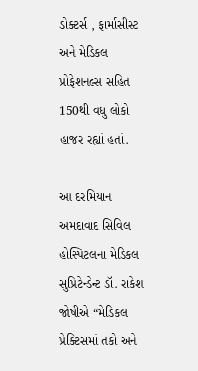ડોક્ટર્સ , ફાર્માસીસ્ટ અને મેડિકલ પ્રોફેશનલ્સ સહિત 150થી વધુ લોકો હાજર રહ્યાં હતાં.

આ દરમિયાન અમદાવાદ સિવિલ હોસ્પિટલના મેડિકલ સુપ્રિટેન્ડેન્ટ ડૉ. રાકેશ જોષીએ “મેડિકલ પ્રેક્ટિસમાં તકો અને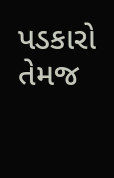પડકારો તેમજ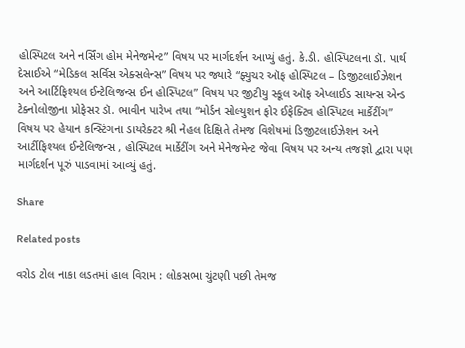હોસ્પિટલ અને નર્સિંગ હોમ મેનેજમેન્ટ” વિષય પર માર્ગદર્શન આપ્યું હતું. કે.ડી. હોસ્પિટલના ડૉ. પાર્થ દેસાઈએ “મેડિકલ સર્વિસ એક્સલેન્સ” વિષય પર જ્યારે “ફ્યુચર ઑફ હોસ્પિટલ – ડિજીટલાઈઝેશન અને આર્ટિફિશ્યલ ઈન્ટેલિજન્સ ઈન હોસ્પિટલ” વિષય પર જીટીયુ સ્કૂલ ઑફ એપ્લાઈડ સાયન્સ એન્ડ ટેક્નોલોજીના પ્રોફેસર ડૉ. ભાવીન પારેખ તથા “મોર્ડન સોલ્યુશન ફોર ઈફેક્ટિવ હોસ્પિટલ માર્કેટીંગ” વિષય પર હેયાન કન્સ્ટિંગના ડાયરેક્ટર શ્રી નેહલ દિક્ષિતે તેમજ વિશેષમાં ડિજીટલાઈઝેશન અને આર્ટીફિશ્યલ ઈન્ટેલિજન્સ , હોસ્પિટલ માર્કેટીંગ અને મેનેજમેન્ટ જેવા વિષય પર અન્ય તજજ્ઞો દ્વારા પણ માર્ગદર્શન પૂરું પાડવામાં આવ્યું હતું.

Share

Related posts

વરોડ ટોલ નાકા લડતમાં હાલ વિરામ : લોકસભા ચુંટણી પછી તેમજ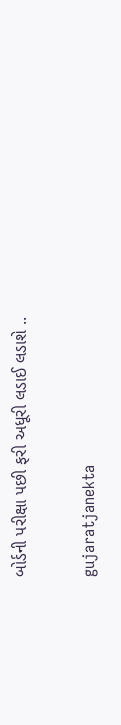બોર્ડની પરીક્ષા પછી ફરી અધૂરી લડાઈ લડાશે ..

gujaratjanekta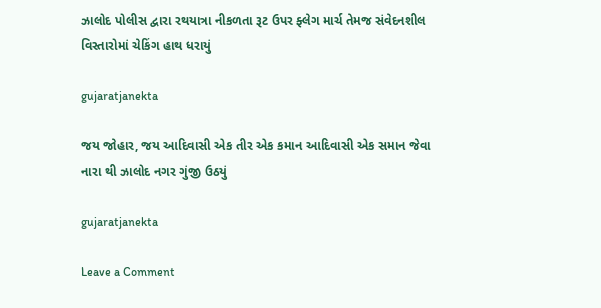ઝાલોદ પોલીસ દ્વારા રથયાત્રા નીકળતા રૂટ ઉપર ફ્લેગ માર્ચ તેમજ સંવેદનશીલ વિસ્તારોમાં ચેકિંગ હાથ ધરાયું

gujaratjanekta

જય જોહાર, જય આદિવાસી એક તીર એક કમાન આદિવાસી એક સમાન જેવા નારા થી ઝાલોદ નગર ગુંજી ઉઠયું

gujaratjanekta

Leave a Comment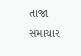તાજા સમાચાર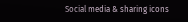Social media & sharing icons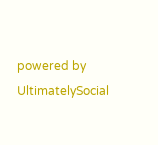powered by UltimatelySocial